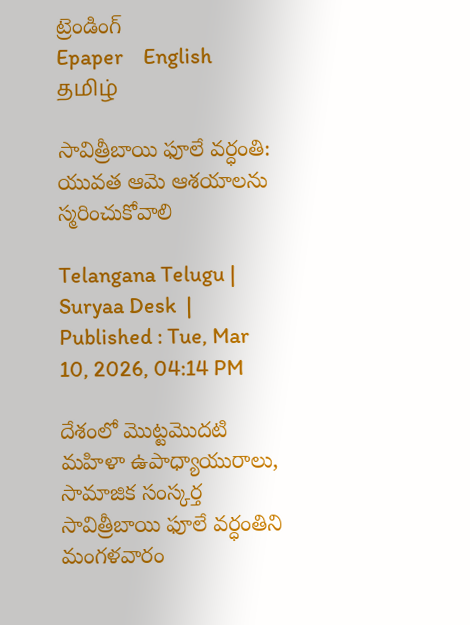ట్రెండింగ్
Epaper    English    தமிழ்

సావిత్రీబాయి ఫూలే వర్ధంతి: యువత ఆమె ఆశయాలను స్మరించుకోవాలి

Telangana Telugu |  Suryaa Desk  | Published : Tue, Mar 10, 2026, 04:14 PM

దేశంలో మొట్టమొదటి మహిళా ఉపాధ్యాయురాలు, సామాజిక సంస్కర్త సావిత్రీబాయి ఫూలే వర్ధంతిని మంగళవారం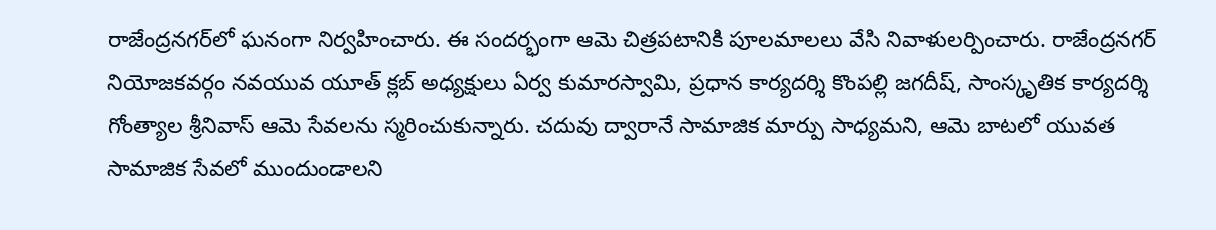రాజేంద్రనగర్‌లో ఘనంగా నిర్వహించారు. ఈ సందర్భంగా ఆమె చిత్రపటానికి పూలమాలలు వేసి నివాళులర్పించారు. రాజేంద్రనగర్ నియోజకవర్గం నవయువ యూత్ క్లబ్ అధ్యక్షులు ఏర్వ కుమారస్వామి, ప్రధాన కార్యదర్శి కొంపల్లి జగదీష్, సాంస్కృతిక కార్యదర్శి గోంత్యాల శ్రీనివాస్ ఆమె సేవలను స్మరించుకున్నారు. చదువు ద్వారానే సామాజిక మార్పు సాధ్యమని, ఆమె బాటలో యువత సామాజిక సేవలో ముందుండాలని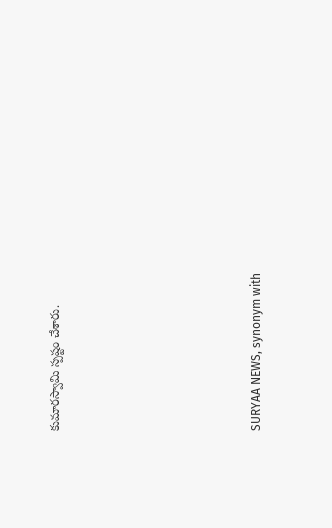కుమారస్వామి స్పష్టం చేశారు.






SURYAA NEWS, synonym with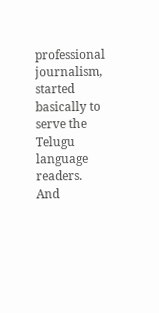professional journalism, started basically to serve the Telugu language readers. And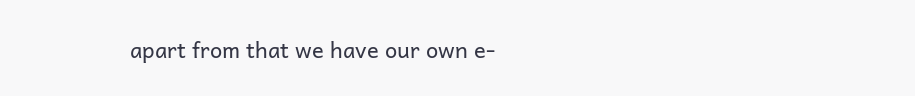apart from that we have our own e-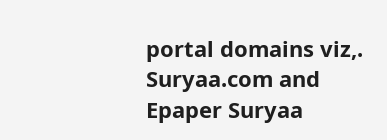portal domains viz,. Suryaa.com and Epaper Suryaa